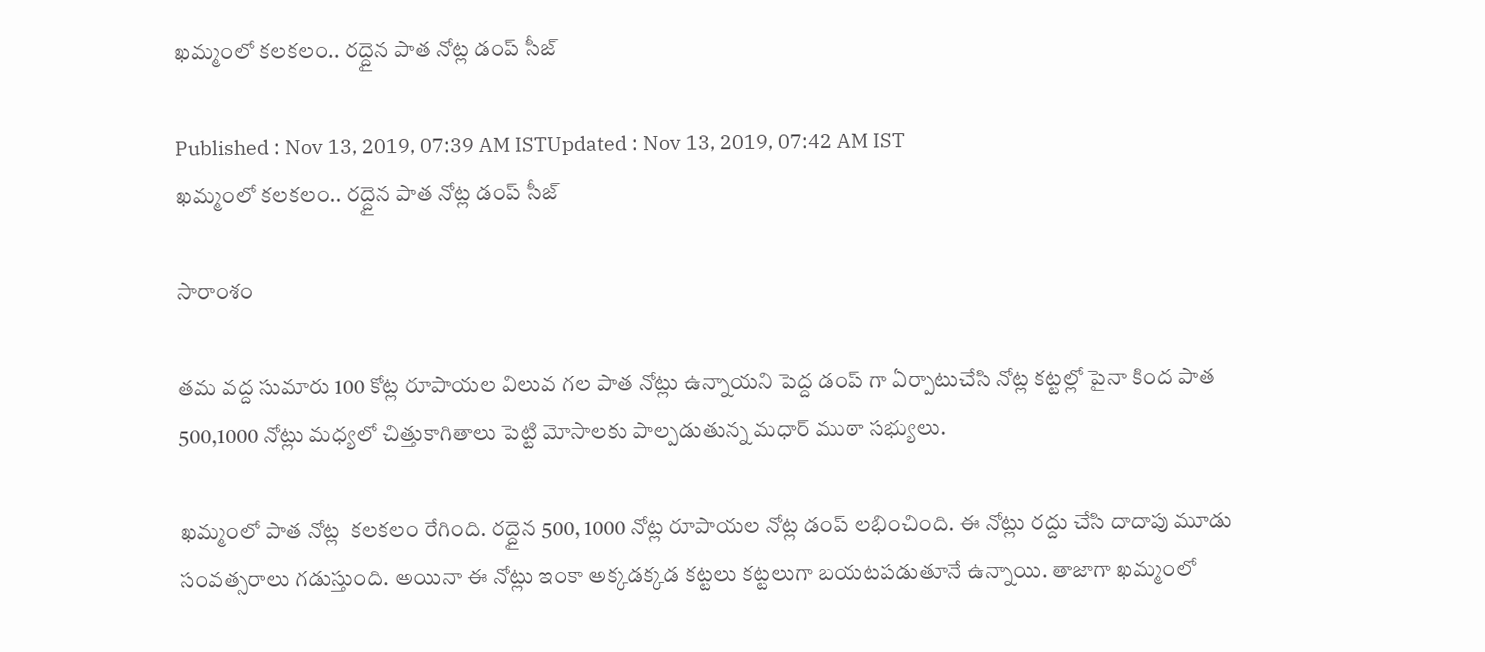ఖమ్మంలో కలకలం.. రద్దైన పాత నోట్ల డంప్ సీజ్

Published : Nov 13, 2019, 07:39 AM ISTUpdated : Nov 13, 2019, 07:42 AM IST
ఖమ్మంలో కలకలం.. రద్దైన పాత నోట్ల డంప్ సీజ్

సారాంశం

తమ వద్ద సుమారు 100 కోట్ల రూపాయల విలువ గల పాత నోట్లు ఉన్నాయని పెద్ద డంప్ గా ఏర్పాటుచేసి నోట్ల కట్టల్లో పైనా కింద పాత 500,1000 నోట్లు మధ్యలో చిత్తుకాగితాలు పెట్టి మోసాలకు పాల్పడుతున్న మధార్ ముఠా సభ్యులు.

ఖమ్మంలో పాత నోట్ల  కలకలం రేగింది. రద్దైన 500, 1000 నోట్ల రూపాయల నోట్ల డంప్ లభించింది. ఈ నోట్లు రద్దు చేసి దాదాపు మూడు సంవత్సరాలు గడుస్తుంది. అయినా ఈ నోట్లు ఇంకా అక్కడక్కడ కట్టలు కట్టలుగా బయటపడుతూనే ఉన్నాయి. తాజాగా ఖమ్మంలో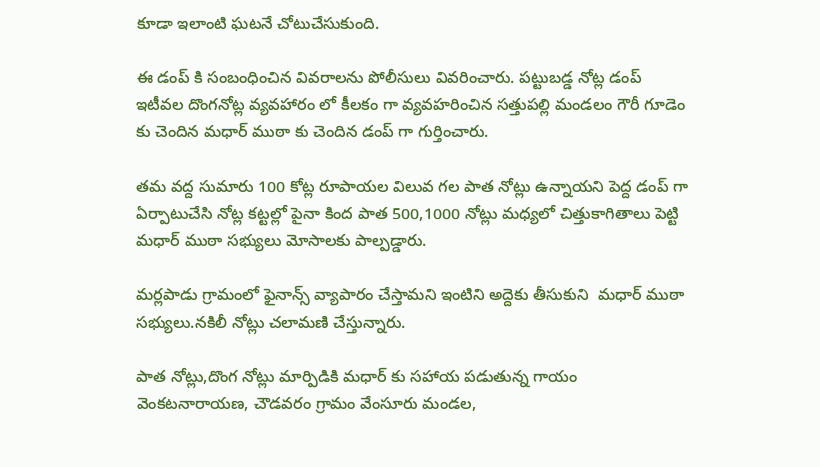కూడా ఇలాంటి ఘటనే చోటుచేసుకుంది.

ఈ డంప్ కి సంబంధించిన వివరాలను పోలీసులు వివరించారు. పట్టుబడ్డ నోట్ల డంప్ ఇటీవల దొంగనోట్ల వ్యవహారం లో కీలకం గా వ్యవహరించిన సత్తుపల్లి మండలం గౌరీ గూడెం కు చెందిన మధార్ ముఠా కు చెందిన డంప్ గా గుర్తించారు.

తమ వద్ద సుమారు 100 కోట్ల రూపాయల విలువ గల పాత నోట్లు ఉన్నాయని పెద్ద డంప్ గా ఏర్పాటుచేసి నోట్ల కట్టల్లో పైనా కింద పాత 500,1000 నోట్లు మధ్యలో చిత్తుకాగితాలు పెట్టి  మధార్ ముఠా సభ్యులు మోసాలకు పాల్పడ్డారు.

మర్లపాడు గ్రామంలో ఫైనాన్స్ వ్యాపారం చేస్తామని ఇంటిని అద్దెకు తీసుకుని  మధార్ ముఠా సభ్యులు.నకిలీ నోట్లు చలామణి చేస్తున్నారు.

పాత నోట్లు,దొంగ నోట్లు మార్పిడికి మధార్ కు సహాయ పడుతున్న గాయం వెంకటనారాయణ, చౌడవరం గ్రామం వేంసూరు మండల,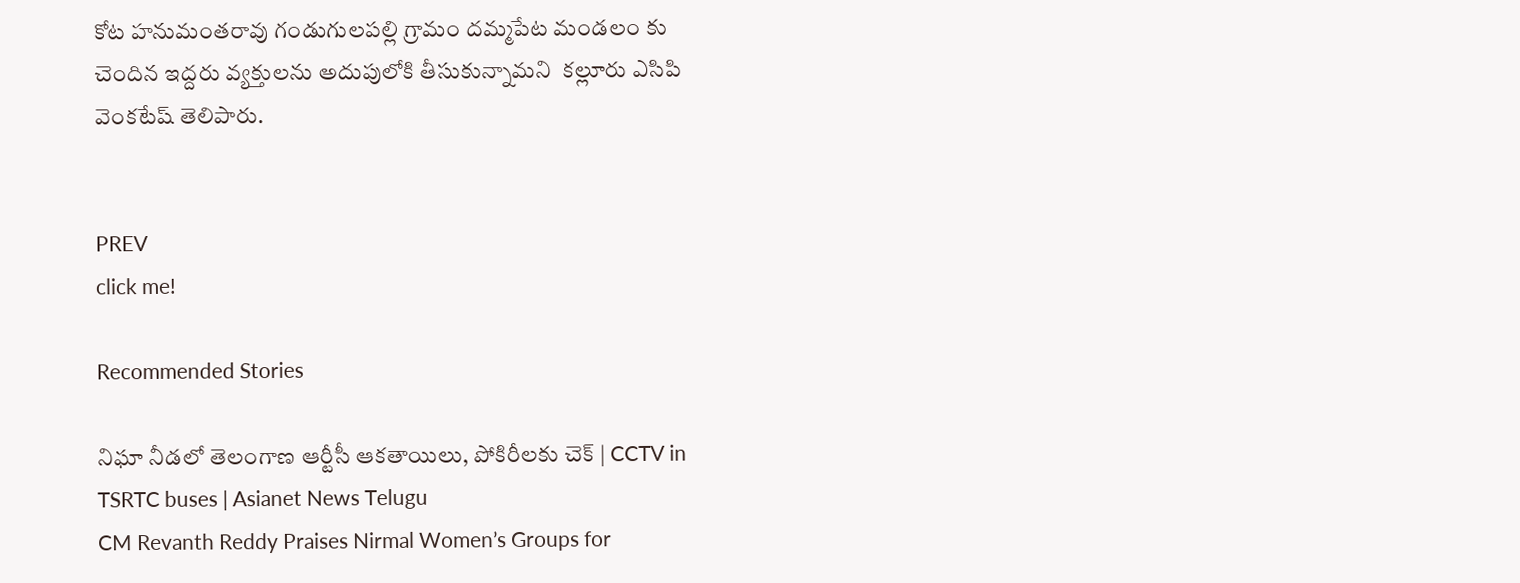కోట హనుమంతరావు గండుగులపల్లి గ్రామం దమ్మపేట మండలం కు చెందిన ఇద్దరు వ్యక్తులను అదుపులోకి తీసుకున్నామని  కల్లూరు ఎసిపి వెంకటేష్ తెలిపారు.


PREV
click me!

Recommended Stories

నిఘా నీడలో తెలంగాణ ఆర్టీసీ ఆకతాయిలు, పోకిరీలకు చెక్ | CCTV in TSRTC buses | Asianet News Telugu
CM Revanth Reddy Praises Nirmal Women’s Groups for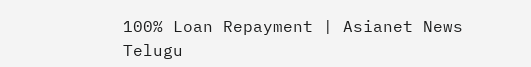100% Loan Repayment | Asianet News Telugu